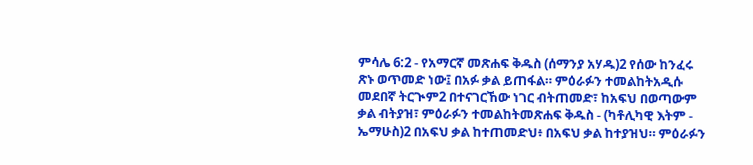ምሳሌ 6:2 - የአማርኛ መጽሐፍ ቅዱስ (ሰማንያ አሃዱ)2 የሰው ከንፈሩ ጽኑ ወጥመድ ነው፤ በአፉ ቃል ይጠፋል። ምዕራፉን ተመልከትአዲሱ መደበኛ ትርጒም2 በተናገርኸው ነገር ብትጠመድ፣ ከአፍህ በወጣውም ቃል ብትያዝ፣ ምዕራፉን ተመልከትመጽሐፍ ቅዱስ - (ካቶሊካዊ እትም - ኤማሁስ)2 በአፍህ ቃል ከተጠመድህ፥ በአፍህ ቃል ከተያዝህ። ምዕራፉን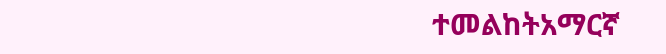ተመልከትአማርኛ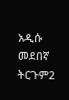አዲሱ መደበኛ ትርጉም2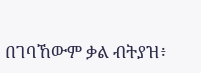በገባኸውም ቃል ብትያዝ፥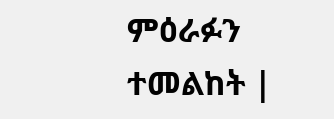ምዕራፉን ተመልከት |